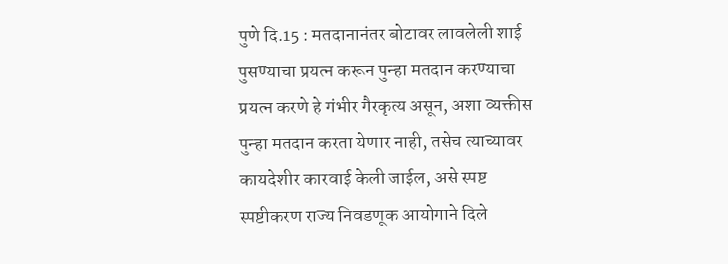पुणे दि.15 : मतदानानंतर बोटावर लावलेली शाई पुसण्याचा प्रयत्न करून पुन्हा मतदान करण्याचा प्रयत्न करणे हे गंभीर गैरकृत्य असून, अशा व्यक्तीस पुन्हा मतदान करता येणार नाही, तसेच त्याच्यावर कायदेशीर कारवाई केली जाईल, असे स्पष्ट स्पष्टीकरण राज्य निवडणूक आयोगाने दिले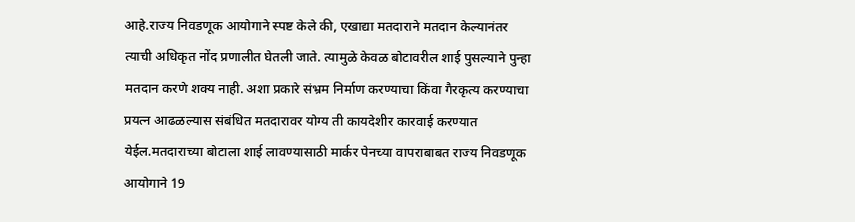आहे.राज्य निवडणूक आयोगाने स्पष्ट केले की, एखाद्या मतदाराने मतदान केल्यानंतर त्याची अधिकृत नोंद प्रणालीत घेतली जाते. त्यामुळे केवळ बोटावरील शाई पुसल्याने पुन्हा मतदान करणे शक्य नाही. अशा प्रकारे संभ्रम निर्माण करण्याचा किंवा गैरकृत्य करण्याचा प्रयत्न आढळल्यास संबंधित मतदारावर योग्य ती कायदेशीर कारवाई करण्यात येईल.मतदाराच्या बोटाला शाई लावण्यासाठी मार्कर पेनच्या वापराबाबत राज्य निवडणूक आयोगाने 19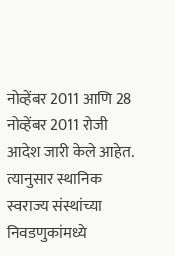नोव्हेंबर 2011 आणि 28 नोव्हेंबर 2011 रोजी आदेश जारी केले आहेत. त्यानुसार स्थानिक स्वराज्य संस्थांच्या निवडणुकांमध्ये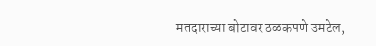मतदाराच्या बोटावर ठळकपणे उमटेल,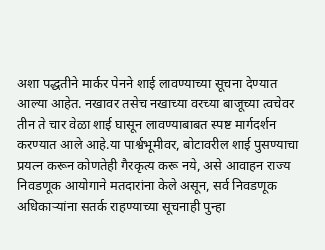अशा पद्धतीने मार्कर पेनने शाई लावण्याच्या सूचना देण्यात आल्या आहेत. नखावर तसेच नखाच्या वरच्या बाजूच्या त्वचेवर तीन ते चार वेळा शाई घासून लावण्याबाबत स्पष्ट मार्गदर्शन करण्यात आले आहे.या पार्श्वभूमीवर, बोटावरील शाई पुसण्याचा प्रयत्न करून कोणतेही गैरकृत्य करू नये, असे आवाहन राज्य निवडणूक आयोगाने मतदारांना केले असून, सर्व निवडणूक अधिकाऱ्यांना सतर्क राहण्याच्या सूचनाही पुन्हा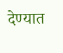देण्यात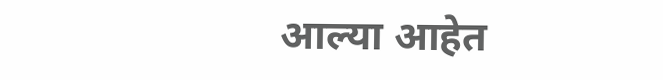आल्या आहेत